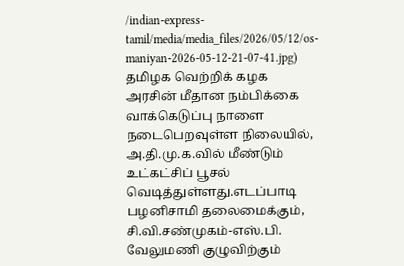/indian-express-tamil/media/media_files/2026/05/12/os-maniyan-2026-05-12-21-07-41.jpg)
தமிழக வெற்றிக் கழக அரசின் மீதான நம்பிக்கை வாக்கெடுப்பு நாளை நடைபெறவுள்ள நிலையில், அ.தி.மு.க.வில் மீண்டும் உட்கட்சிப் பூசல் வெடித்துள்ளது.எடப்பாடி பழனிசாமி தலைமைக்கும், சி.வி.சண்முகம்-எஸ்.பி. வேலுமணி குழுவிற்கும்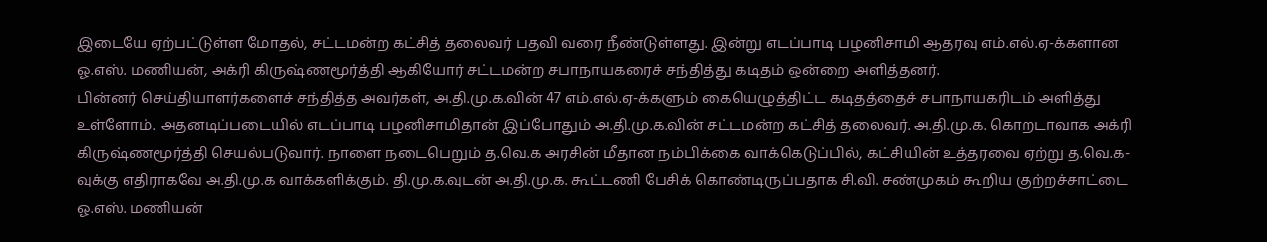இடையே ஏற்பட்டுள்ள மோதல், சட்டமன்ற கட்சித் தலைவர் பதவி வரை நீண்டுள்ளது. இன்று எடப்பாடி பழனிசாமி ஆதரவு எம்.எல்.ஏ-க்களான ஓ.எஸ். மணியன், அக்ரி கிருஷ்ணமூர்த்தி ஆகியோர் சட்டமன்ற சபாநாயகரைச் சந்தித்து கடிதம் ஒன்றை அளித்தனர்.
பின்னர் செய்தியாளர்களைச் சந்தித்த அவர்கள், அ.தி.மு.க.வின் 47 எம்.எல்.ஏ-க்களும் கையெழுத்திட்ட கடிதத்தைச் சபாநாயகரிடம் அளித்து உள்ளோம். அதனடிப்படையில் எடப்பாடி பழனிசாமிதான் இப்போதும் அ.தி.மு.க.வின் சட்டமன்ற கட்சித் தலைவர். அ.தி.மு.க. கொறடாவாக அக்ரி கிருஷ்ணமூர்த்தி செயல்படுவார். நாளை நடைபெறும் த.வெ.க அரசின் மீதான நம்பிக்கை வாக்கெடுப்பில், கட்சியின் உத்தரவை ஏற்று த.வெ.க-வுக்கு எதிராகவே அ.தி.மு.க வாக்களிக்கும். தி.மு.க.வுடன் அ.தி.மு.க. கூட்டணி பேசிக் கொண்டிருப்பதாக சி.வி. சண்முகம் கூறிய குற்றச்சாட்டை ஓ.எஸ். மணியன்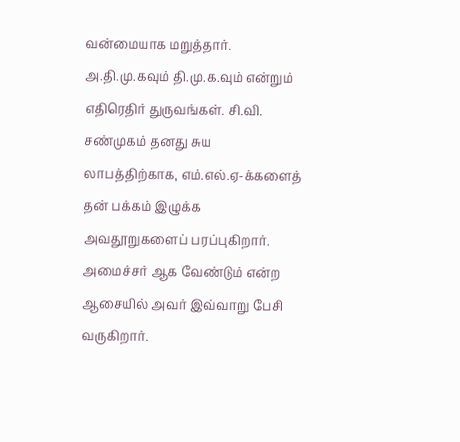வன்மையாக மறுத்தார்.
அ.தி.மு.கவும் தி.மு.க.வும் என்றும் எதிரெதிர் துருவங்கள். சி.வி. சண்முகம் தனது சுய லாபத்திற்காக, எம்.எல்.ஏ-க்களைத் தன் பக்கம் இழுக்க அவதூறுகளைப் பரப்புகிறார். அமைச்சர் ஆக வேண்டும் என்ற ஆசையில் அவர் இவ்வாறு பேசி வருகிறார்.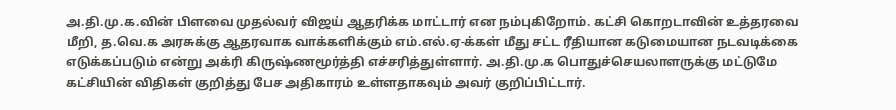அ.தி.மு.க.வின் பிளவை முதல்வர் விஜய் ஆதரிக்க மாட்டார் என நம்புகிறோம். கட்சி கொறடாவின் உத்தரவை மீறி, த.வெ.க அரசுக்கு ஆதரவாக வாக்களிக்கும் எம்.எல்.ஏ-க்கள் மீது சட்ட ரீதியான கடுமையான நடவடிக்கை எடுக்கப்படும் என்று அக்ரி கிருஷ்ணமூர்த்தி எச்சரித்துள்ளார். அ.தி.மு.க பொதுச்செயலாளருக்கு மட்டுமே கட்சியின் விதிகள் குறித்து பேச அதிகாரம் உள்ளதாகவும் அவர் குறிப்பிட்டார்.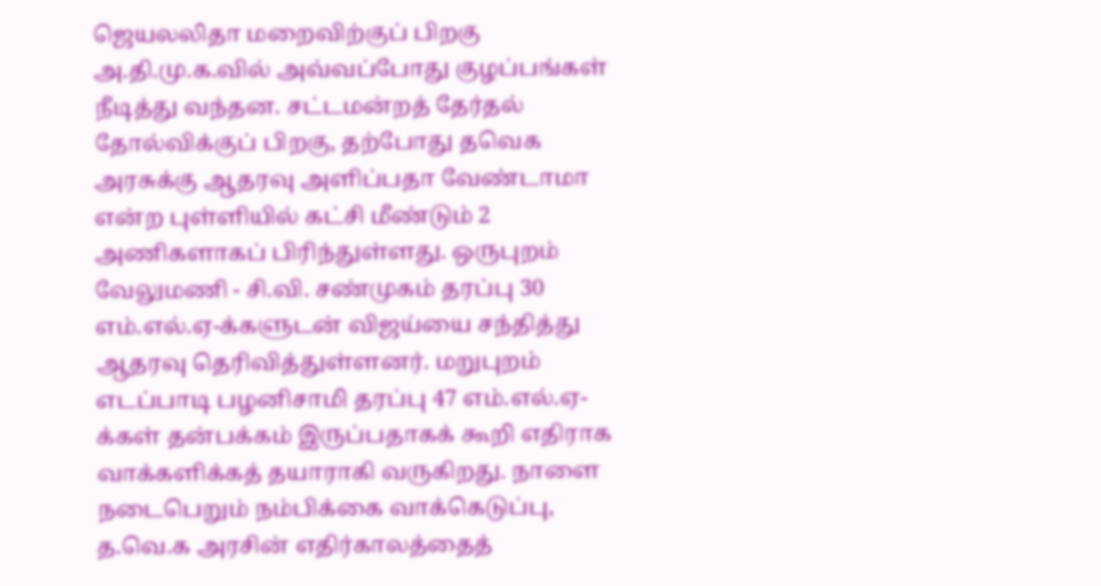ஜெயலலிதா மறைவிற்குப் பிறகு அ.தி.மு.க.வில் அவ்வப்போது குழப்பங்கள் நீடித்து வந்தன. சட்டமன்றத் தேர்தல் தோல்விக்குப் பிறகு, தற்போது தவெக அரசுக்கு ஆதரவு அளிப்பதா வேண்டாமா என்ற புள்ளியில் கட்சி மீண்டும் 2 அணிகளாகப் பிரிந்துள்ளது. ஒருபுறம் வேலுமணி - சி.வி. சண்முகம் தரப்பு 30 எம்.எல்.ஏ-க்களுடன் விஜய்யை சந்தித்து ஆதரவு தெரிவித்துள்ளனர். மறுபுறம் எடப்பாடி பழனிசாமி தரப்பு 47 எம்.எல்.ஏ-க்கள் தன்பக்கம் இருப்பதாகக் கூறி எதிராக வாக்களிக்கத் தயாராகி வருகிறது. நாளை நடைபெறும் நம்பிக்கை வாக்கெடுப்பு, த.வெ.க அரசின் எதிர்காலத்தைத்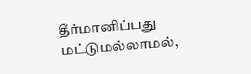தீர்மானிப்பது மட்டுமல்லாமல்,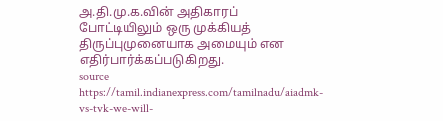அ.தி.மு.க.வின் அதிகாரப் போட்டியிலும் ஒரு முக்கியத் திருப்புமுனையாக அமையும் என எதிர்பார்க்கப்படுகிறது.
source https://tamil.indianexpress.com/tamilnadu/aiadmk-vs-tvk-we-will-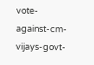vote-against-cm-vijays-govt-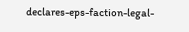declares-eps-faction-legal-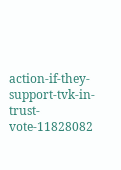action-if-they-support-tvk-in-trust-vote-11828082